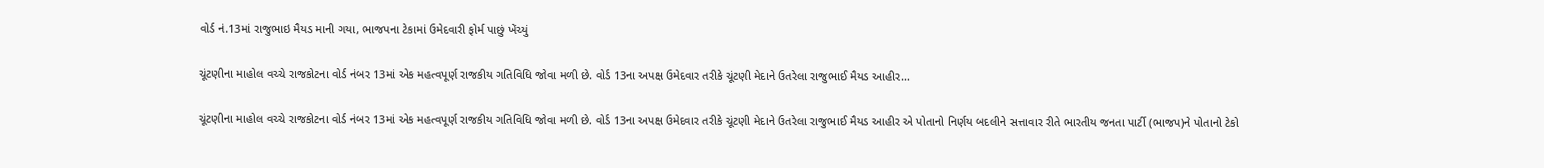વોર્ડ નં.13માં રાજુભાઇ મૈયડ માની ગયા, ભાજપના ટેકામાં ઉમેદવારી ફોર્મ પાછું ખેંચ્યું

ચૂંટણીના માહોલ વચ્ચે રાજકોટના વોર્ડ નંબર 13માં એક મહત્વપૂર્ણ રાજકીય ગતિવિધિ જોવા મળી છે. વોર્ડ 13ના અપક્ષ ઉમેદવાર તરીકે ચૂંટણી મેદાને ઉતરેલા રાજુભાઈ મૈયડ આહીર…

ચૂંટણીના માહોલ વચ્ચે રાજકોટના વોર્ડ નંબર 13માં એક મહત્વપૂર્ણ રાજકીય ગતિવિધિ જોવા મળી છે. વોર્ડ 13ના અપક્ષ ઉમેદવાર તરીકે ચૂંટણી મેદાને ઉતરેલા રાજુભાઈ મૈયડ આહીર એ પોતાનો નિર્ણય બદલીને સત્તાવાર રીતે ભારતીય જનતા પાર્ટી (ભાજપ)ને પોતાનો ટેકો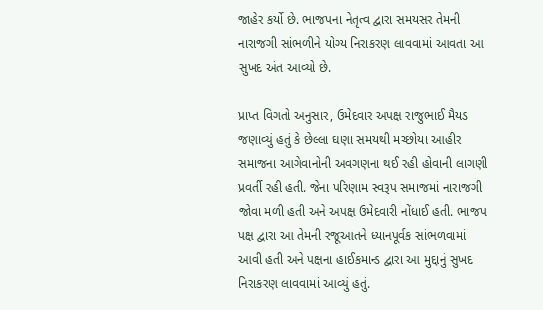જાહેર કર્યો છે. ભાજપના નેતૃત્વ દ્વારા સમયસર તેમની નારાજગી સાંભળીને યોગ્ય નિરાકરણ લાવવામાં આવતા આ સુખદ અંત આવ્યો છે.

પ્રાપ્ત વિગતો અનુસાર, ઉમેદવાર અપક્ષ રાજુભાઈ મૈયડ જણાવ્યું હતું કે છેલ્લા ઘણા સમયથી મચ્છોયા આહીર સમાજના આગેવાનોની અવગણના થઈ રહી હોવાની લાગણી પ્રવર્તી રહી હતી. જેના પરિણામ સ્વરૂપ સમાજમાં નારાજગી જોવા મળી હતી અને અપક્ષ ઉમેદવારી નોંધાઈ હતી. ભાજપ પક્ષ દ્વારા આ તેમની રજૂઆતને ધ્યાનપૂર્વક સાંભળવામાં આવી હતી અને પક્ષના હાઈકમાન્ડ દ્વારા આ મુદ્દાનું સુખદ નિરાકરણ લાવવામાં આવ્યું હતું.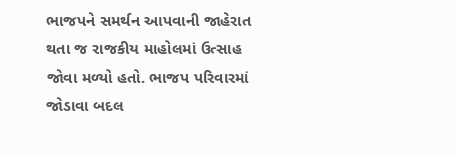ભાજપને સમર્થન આપવાની જાહેરાત થતા જ રાજકીય માહોલમાં ઉત્સાહ જોવા મળ્યો હતો. ભાજપ પરિવારમાં જોડાવા બદલ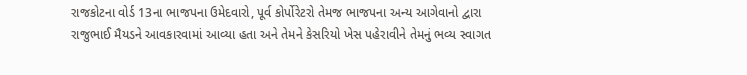રાજકોટના વોર્ડ 13ના ભાજપના ઉમેદવારો, પૂર્વ કોર્પોરેટરો તેમજ ભાજપના અન્ય આગેવાનો દ્વારા રાજુભાઈ મૈયડને આવકારવામાં આવ્યા હતા અને તેમને કેસરિયો ખેસ પહેરાવીને તેમનું ભવ્ય સ્વાગત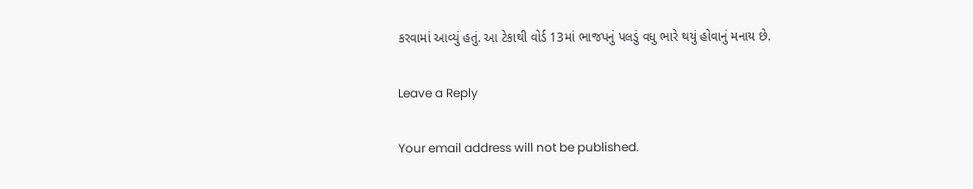કરવામાં આવ્યું હતું. આ ટેકાથી વોર્ડ 13માં ભાજપનું પલડું વધુ ભારે થયું હોવાનું મનાય છે.

Leave a Reply

Your email address will not be published.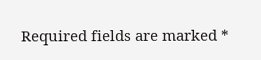Required fields are marked *